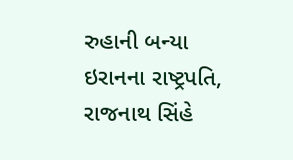રુહાની બન્યા ઇરાનના રાષ્ટ્રપતિ, રાજનાથ સિંહે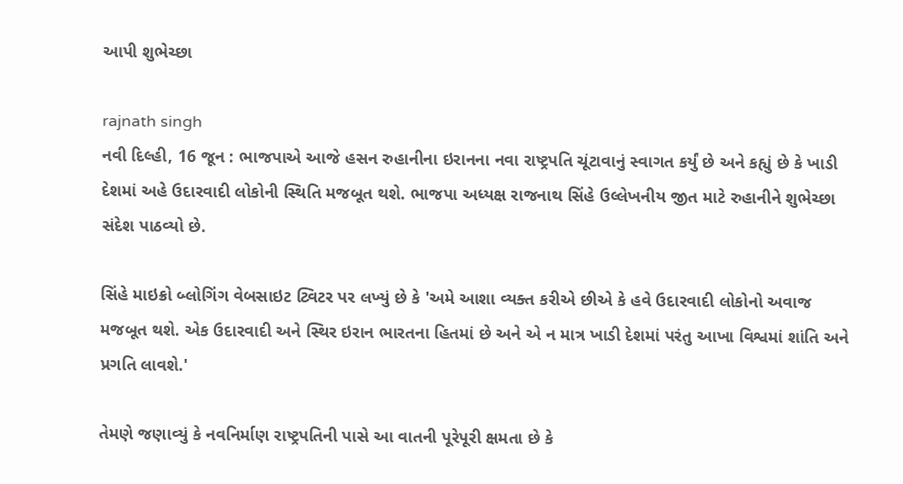આપી શુભેચ્છા

rajnath singh
નવી દિલ્હી, 16 જૂન : ભાજપાએ આજે હસન રુહાનીના ઇરાનના નવા રાષ્ટ્રપતિ ચૂંટાવાનું સ્વાગત કર્યું છે અને કહ્યું છે કે ખાડી દેશમાં અહે ઉદારવાદી લોકોની સ્થિતિ મજબૂત થશે. ભાજપા અધ્યક્ષ રાજનાથ સિંહે ઉલ્લેખનીય જીત માટે રુહાનીને શુભેચ્છા સંદેશ પાઠવ્યો છે.

સિંહે માઇક્રો બ્લોગિંગ વેબસાઇટ ટ્વિટર પર લખ્યું છે કે 'અમે આશા વ્યક્ત કરીએ છીએ કે હવે ઉદારવાદી લોકોનો અવાજ મજબૂત થશે. એક ઉદારવાદી અને સ્થિર ઇરાન ભારતના હિતમાં છે અને એ ન માત્ર ખાડી દેશમાં પરંતુ આખા વિશ્વમાં શાંતિ અને પ્રગતિ લાવશે.'

તેમણે જણાવ્યું કે નવનિર્માણ રાષ્ટ્રપતિની પાસે આ વાતની પૂરેપૂરી ક્ષમતા છે કે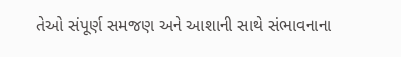તેઓ સંપૂર્ણ સમજણ અને આશાની સાથે સંભાવનાના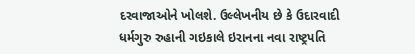દરવાજાઓને ખોલશે. ઉલ્લેખનીય છે કે ઉદારવાદી ધર્મગુરુ રુહાની ગઇકાલે ઇરાનના નવા રાષ્ટ્રપતિ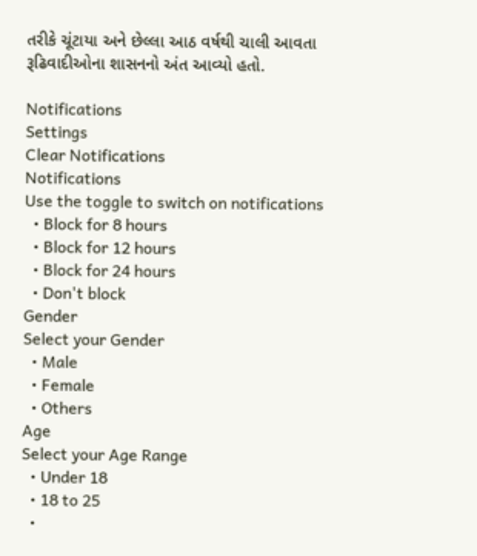તરીકે ચૂંટાયા અને છેલ્લા આઠ વર્ષથી ચાલી આવતા રૂઢિવાદીઓના શાસનનો અંત આવ્યો હતો.

Notifications
Settings
Clear Notifications
Notifications
Use the toggle to switch on notifications
  • Block for 8 hours
  • Block for 12 hours
  • Block for 24 hours
  • Don't block
Gender
Select your Gender
  • Male
  • Female
  • Others
Age
Select your Age Range
  • Under 18
  • 18 to 25
  •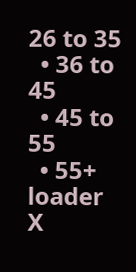26 to 35
  • 36 to 45
  • 45 to 55
  • 55+
loader
X